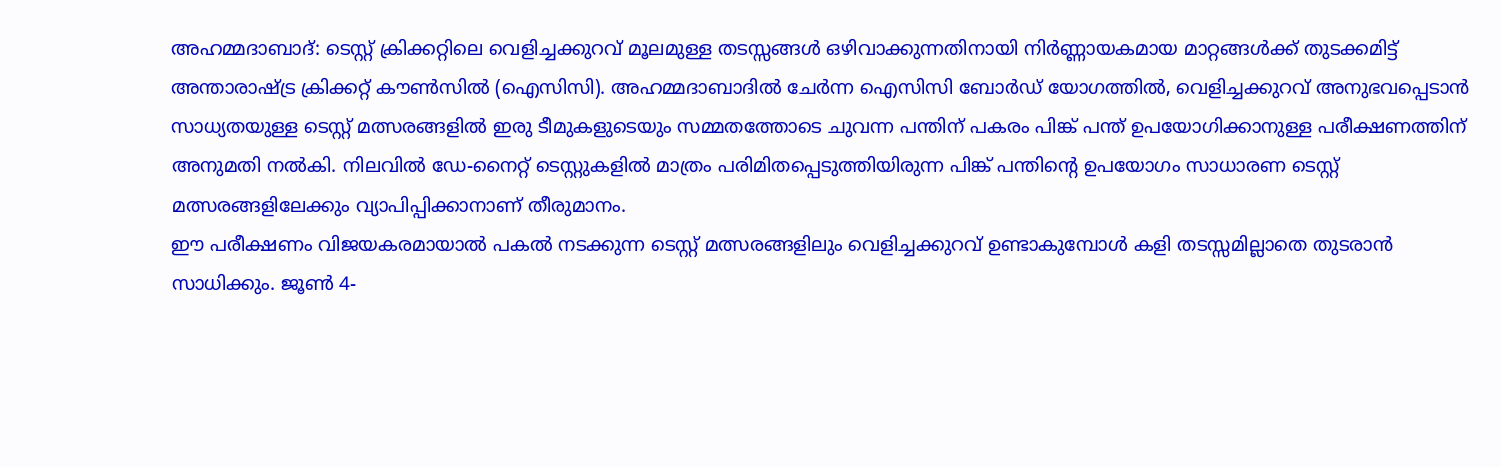അഹമ്മദാബാദ്: ടെസ്റ്റ് ക്രിക്കറ്റിലെ വെളിച്ചക്കുറവ് മൂലമുള്ള തടസ്സങ്ങൾ ഒഴിവാക്കുന്നതിനായി നിർണ്ണായകമായ മാറ്റങ്ങൾക്ക് തുടക്കമിട്ട് അന്താരാഷ്ട്ര ക്രിക്കറ്റ് കൗൺസിൽ (ഐസിസി). അഹമ്മദാബാദിൽ ചേർന്ന ഐസിസി ബോർഡ് യോഗത്തിൽ, വെളിച്ചക്കുറവ് അനുഭവപ്പെടാൻ സാധ്യതയുള്ള ടെസ്റ്റ് മത്സരങ്ങളിൽ ഇരു ടീമുകളുടെയും സമ്മതത്തോടെ ചുവന്ന പന്തിന് പകരം പിങ്ക് പന്ത് ഉപയോഗിക്കാനുള്ള പരീക്ഷണത്തിന് അനുമതി നൽകി. നിലവിൽ ഡേ-നൈറ്റ് ടെസ്റ്റുകളിൽ മാത്രം പരിമിതപ്പെടുത്തിയിരുന്ന പിങ്ക് പന്തിന്റെ ഉപയോഗം സാധാരണ ടെസ്റ്റ് മത്സരങ്ങളിലേക്കും വ്യാപിപ്പിക്കാനാണ് തീരുമാനം.
ഈ പരീക്ഷണം വിജയകരമായാൽ പകൽ നടക്കുന്ന ടെസ്റ്റ് മത്സരങ്ങളിലും വെളിച്ചക്കുറവ് ഉണ്ടാകുമ്പോൾ കളി തടസ്സമില്ലാതെ തുടരാൻ സാധിക്കും. ജൂൺ 4-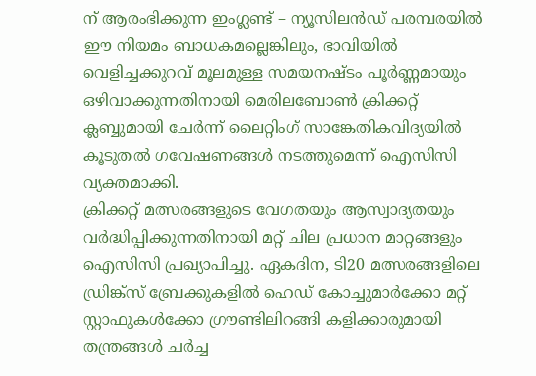ന് ആരംഭിക്കുന്ന ഇംഗ്ലണ്ട് – ന്യൂസിലൻഡ് പരമ്പരയിൽ ഈ നിയമം ബാധകമല്ലെങ്കിലും, ഭാവിയിൽ വെളിച്ചക്കുറവ് മൂലമുള്ള സമയനഷ്ടം പൂർണ്ണമായും ഒഴിവാക്കുന്നതിനായി മെരിലബോൺ ക്രിക്കറ്റ് ക്ലബ്ബുമായി ചേർന്ന് ലൈറ്റിംഗ് സാങ്കേതികവിദ്യയിൽ കൂടുതൽ ഗവേഷണങ്ങൾ നടത്തുമെന്ന് ഐസിസി വ്യക്തമാക്കി.
ക്രിക്കറ്റ് മത്സരങ്ങളുടെ വേഗതയും ആസ്വാദ്യതയും വർദ്ധിപ്പിക്കുന്നതിനായി മറ്റ് ചില പ്രധാന മാറ്റങ്ങളും ഐസിസി പ്രഖ്യാപിച്ചു. ഏകദിന, ടി20 മത്സരങ്ങളിലെ ഡ്രിങ്ക്സ് ബ്രേക്കുകളിൽ ഹെഡ് കോച്ചുമാർക്കോ മറ്റ് സ്റ്റാഫുകൾക്കോ ഗ്രൗണ്ടിലിറങ്ങി കളിക്കാരുമായി തന്ത്രങ്ങൾ ചർച്ച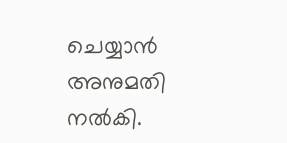ചെയ്യാൻ അനുമതി നൽകി.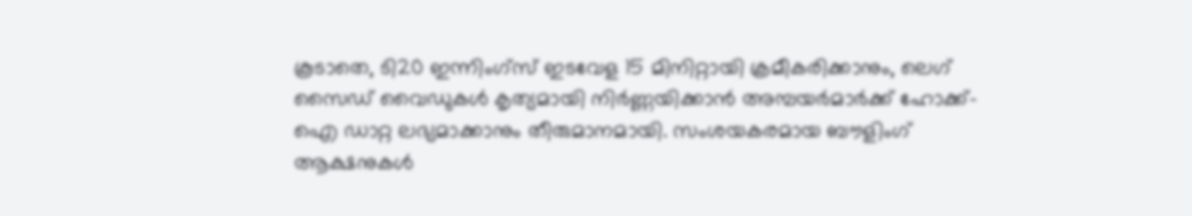കൂടാതെ, ടി20 ഇന്നിംഗ്സ് ഇടവേള 15 മിനിറ്റായി ക്രമീകരിക്കാനും, ലെഗ് സൈഡ് വൈഡുകൾ കൃത്യമായി നിർണ്ണയിക്കാൻ അമ്പയർമാർക്ക് ഹോക്ക്-ഐ ഡാറ്റ ലഭ്യമാക്കാനും തീരുമാനമായി. സംശയകരമായ ബൗളിംഗ് ആക്ഷനുകൾ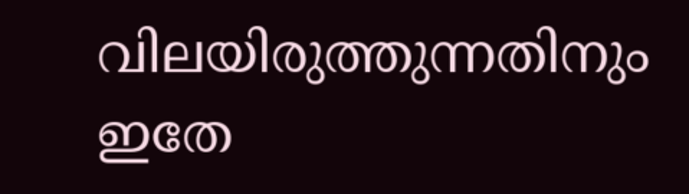വിലയിരുത്തുന്നതിനും ഇതേ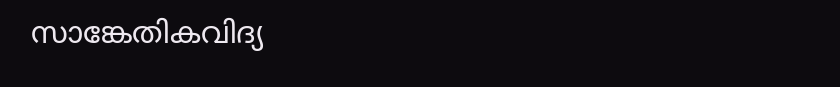സാങ്കേതികവിദ്യ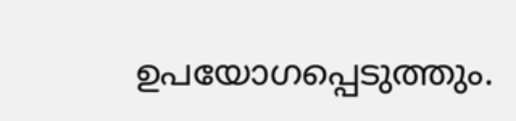ഉപയോഗപ്പെടുത്തും.